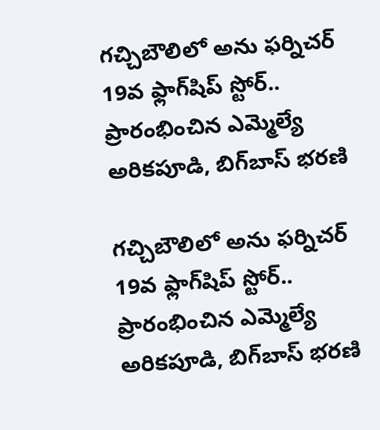గచ్చిబౌలిలో అను ఫర్నిచర్ 19వ ఫ్లాగ్‌షిప్ స్టోర్.. ప్రారంభించిన ఎమ్మెల్యే అరికపూడి, బిగ్‌బాస్ భరణి

గచ్చిబౌలిలో అను ఫర్నిచర్ 19వ ఫ్లాగ్‌షిప్ స్టోర్.. ప్రారంభించిన ఎమ్మెల్యే అరికపూడి, బిగ్‌బాస్ భరణి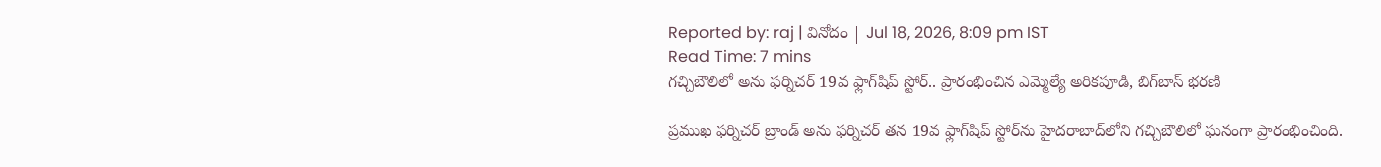Reported by: raj | వినోదం | Jul 18, 2026, 8:09 pm IST
Read Time: 7 mins
గచ్చిబౌలిలో అను ఫర్నిచర్ 19వ ఫ్లాగ్‌షిప్ స్టోర్.. ప్రారంభించిన ఎమ్మెల్యే అరికపూడి, బిగ్‌బాస్ భరణి

ప్రముఖ ఫర్నిచర్ బ్రాండ్ అను ఫర్నిచర్ తన 19వ ఫ్లాగ్‌షిప్ స్టోర్‌ను హైదరాబాద్‌లోని గచ్చిబౌలిలో ఘనంగా ప్రారంభించింది.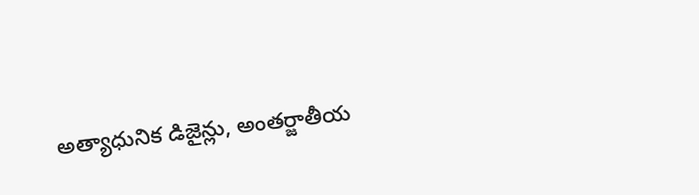అత్యాధునిక డిజైన్లు, అంతర్జాతీయ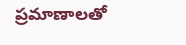ప్రమాణాలతో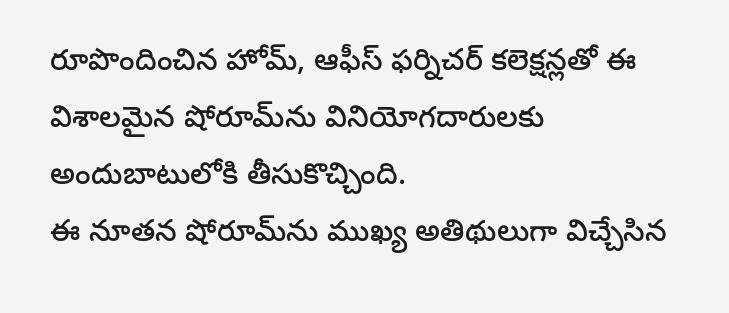రూపొందించిన హోమ్, ఆఫీస్ ఫర్నిచర్ కలెక్షన్లతో ఈ విశాలమైన షోరూమ్‌ను వినియోగదారులకు అందుబాటులోకి తీసుకొచ్చింది.
ఈ నూతన షోరూమ్‌ను ముఖ్య అతిథులుగా విచ్చేసిన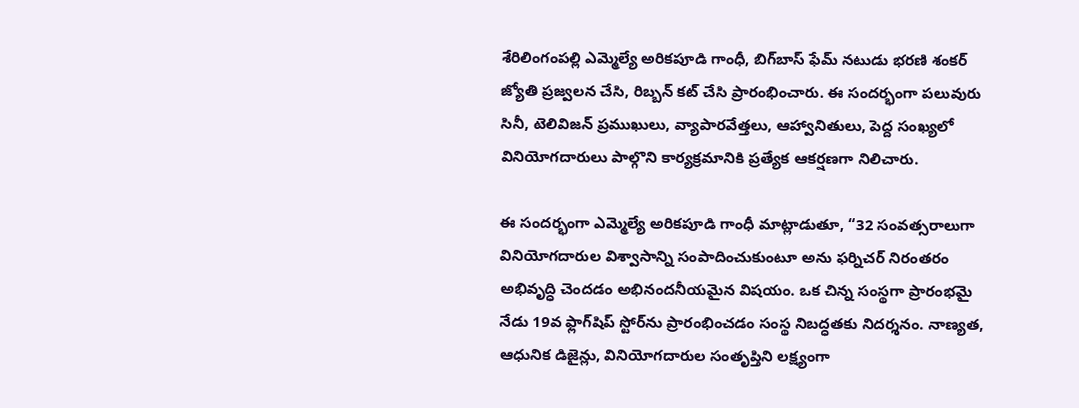శేరిలింగంపల్లి ఎమ్మెల్యే అరికపూడి గాంధీ, బిగ్‌బాస్ ఫేమ్ నటుడు భరణి శంకర్ జ్యోతి ప్రజ్వలన చేసి, రిబ్బన్ కట్ చేసి ప్రారంభించారు. ఈ సందర్భంగా పలువురు సినీ, టెలివిజన్ ప్రముఖులు, వ్యాపారవేత్తలు, ఆహ్వానితులు, పెద్ద సంఖ్యలో వినియోగదారులు పాల్గొని కార్యక్రమానికి ప్రత్యేక ఆకర్షణగా నిలిచారు.

ఈ సందర్భంగా ఎమ్మెల్యే అరికపూడి గాంధీ మాట్లాడుతూ, “32 సంవత్సరాలుగా వినియోగదారుల విశ్వాసాన్ని సంపాదించుకుంటూ అను ఫర్నిచర్ నిరంతరం అభివృద్ధి చెందడం అభినందనీయమైన విషయం. ఒక చిన్న సంస్థగా ప్రారంభమై నేడు 19వ ఫ్లాగ్‌షిప్ స్టోర్‌ను ప్రారంభించడం సంస్థ నిబద్ధతకు నిదర్శనం. నాణ్యత, ఆధునిక డిజైన్లు, వినియోగదారుల సంతృప్తిని లక్ష్యంగా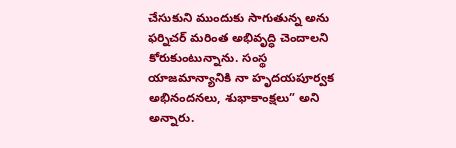చేసుకుని ముందుకు సాగుతున్న అను ఫర్నిచర్ మరింత అభివృద్ధి చెందాలని కోరుకుంటున్నాను. సంస్థ యాజమాన్యానికి నా హృదయపూర్వక అభినందనలు, శుభాకాంక్షలు” అని అన్నారు.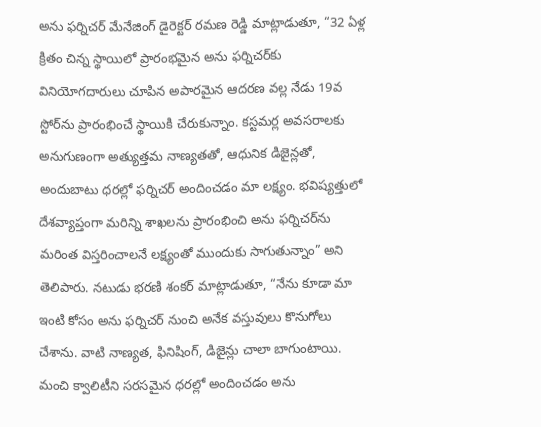అను ఫర్నిచర్ మేనేజింగ్ డైరెక్టర్ రమణ రెడ్డి మాట్లాడుతూ, “32 ఏళ్ల క్రితం చిన్న స్థాయిలో ప్రారంభమైన అను ఫర్నిచర్‌కు వినియోగదారులు చూపిన అపారమైన ఆదరణ వల్ల నేడు 19వ స్టోర్‌ను ప్రారంభించే స్థాయికి చేరుకున్నాం. కస్టమర్ల అవసరాలకు అనుగుణంగా అత్యుత్తమ నాణ్యతతో, ఆధునిక డిజైన్లతో, అందుబాటు ధరల్లో ఫర్నిచర్ అందించడం మా లక్ష్యం. భవిష్యత్తులో దేశవ్యాప్తంగా మరిన్ని శాఖలను ప్రారంభించి అను ఫర్నిచర్‌ను మరింత విస్తరించాలనే లక్ష్యంతో ముందుకు సాగుతున్నాం” అని తెలిపారు. నటుడు భరణి శంకర్ మాట్లాడుతూ, “నేను కూడా మా ఇంటి కోసం అను ఫర్నిచర్ నుంచి అనేక వస్తువులు కొనుగోలు చేశాను. వాటి నాణ్యత, ఫినిషింగ్, డిజైన్లు చాలా బాగుంటాయి. మంచి క్వాలిటీని సరసమైన ధరల్లో అందించడం అను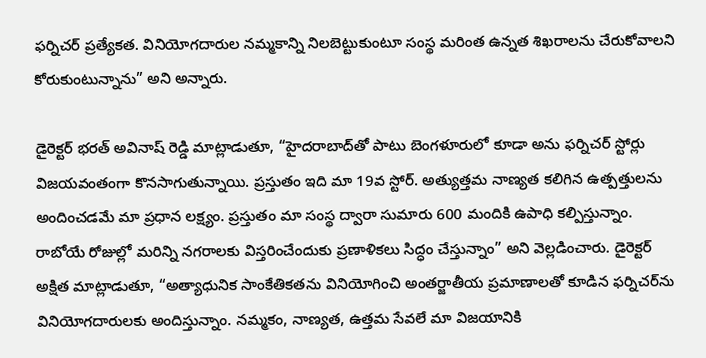ఫర్నిచర్ ప్రత్యేకత. వినియోగదారుల నమ్మకాన్ని నిలబెట్టుకుంటూ సంస్థ మరింత ఉన్నత శిఖరాలను చేరుకోవాలని కోరుకుంటున్నాను” అని అన్నారు.

డైరెక్టర్ భరత్ అవినాష్ రెడ్డి మాట్లాడుతూ, “హైదరాబాద్‌తో పాటు బెంగళూరులో కూడా అను ఫర్నిచర్ స్టోర్లు విజయవంతంగా కొనసాగుతున్నాయి. ప్రస్తుతం ఇది మా 19వ స్టోర్. అత్యుత్తమ నాణ్యత కలిగిన ఉత్పత్తులను అందించడమే మా ప్రధాన లక్ష్యం. ప్రస్తుతం మా సంస్థ ద్వారా సుమారు 600 మందికి ఉపాధి కల్పిస్తున్నాం. రాబోయే రోజుల్లో మరిన్ని నగరాలకు విస్తరించేందుకు ప్రణాళికలు సిద్ధం చేస్తున్నాం” అని వెల్లడించారు. డైరెక్టర్ అక్షిత మాట్లాడుతూ, “అత్యాధునిక సాంకేతికతను వినియోగించి అంతర్జాతీయ ప్రమాణాలతో కూడిన ఫర్నిచర్‌ను వినియోగదారులకు అందిస్తున్నాం. నమ్మకం, నాణ్యత, ఉత్తమ సేవలే మా విజయానికి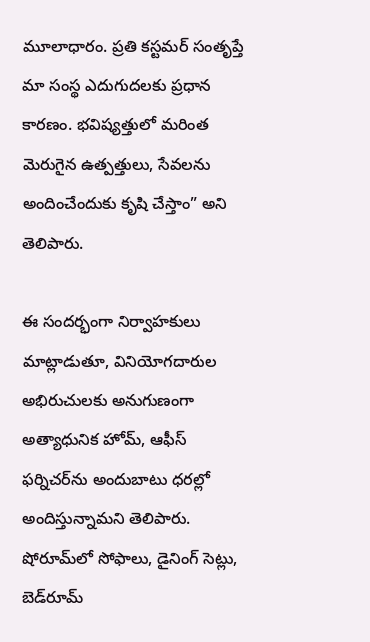మూలాధారం. ప్రతి కస్టమర్ సంతృప్తే మా సంస్థ ఎదుగుదలకు ప్రధాన కారణం. భవిష్యత్తులో మరింత మెరుగైన ఉత్పత్తులు, సేవలను అందించేందుకు కృషి చేస్తాం” అని తెలిపారు.

ఈ సందర్భంగా నిర్వాహకులు మాట్లాడుతూ, వినియోగదారుల అభిరుచులకు అనుగుణంగా అత్యాధునిక హోమ్, ఆఫీస్ ఫర్నిచర్‌ను అందుబాటు ధరల్లో అందిస్తున్నామని తెలిపారు. షోరూమ్‌లో సోఫాలు, డైనింగ్ సెట్లు, బెడ్‌రూమ్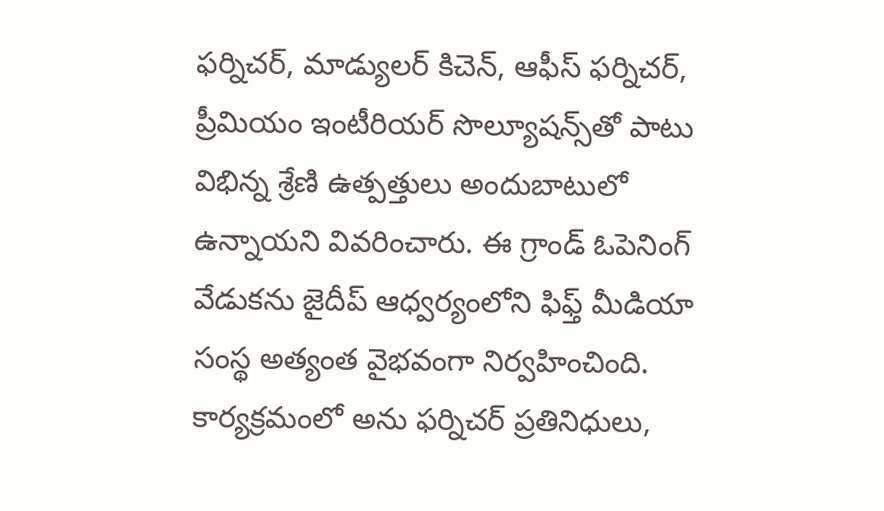ఫర్నిచర్, మాడ్యులర్ కిచెన్, ఆఫీస్ ఫర్నిచర్, ప్రీమియం ఇంటీరియర్ సొల్యూషన్స్‌తో పాటు విభిన్న శ్రేణి ఉత్పత్తులు అందుబాటులో ఉన్నాయని వివరించారు. ఈ గ్రాండ్ ఓపెనింగ్ వేడుకను జైదీప్ ఆధ్వర్యంలోని ఫిఫ్త్ మీడియా సంస్థ అత్యంత వైభవంగా నిర్వహించింది. కార్యక్రమంలో అను ఫర్నిచర్ ప్రతినిధులు,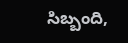సిబ్బంది,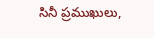సినీ ప్రముఖులు,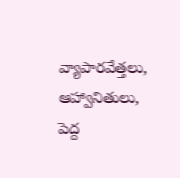వ్యాపారవేత్తలు, ఆహ్వానితులు, పెద్ద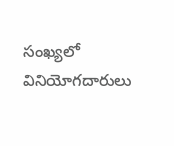సంఖ్యలో వినియోగదారులు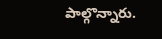పాల్గొన్నారు.